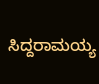ಸಿದ್ದರಾಮಯ್ಯ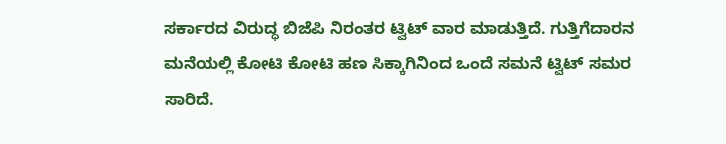ಸರ್ಕಾರದ ವಿರುದ್ಧ ಬಿಜೆಪಿ ನಿರಂತರ ಟ್ವಿಟ್ ವಾರ ಮಾಡುತ್ತಿದೆ. ಗುತ್ತಿಗೆದಾರನ ಮನೆಯಲ್ಲಿ ಕೋಟಿ ಕೋಟಿ ಹಣ ಸಿಕ್ಕಾಗಿನಿಂದ ಒಂದೆ ಸಮನೆ ಟ್ವಿಟ್ ಸಮರ ಸಾರಿದೆ.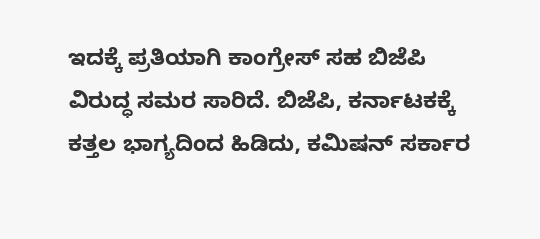ಇದಕ್ಕೆ ಪ್ರತಿಯಾಗಿ ಕಾಂಗ್ರೇಸ್ ಸಹ ಬಿಜೆಪಿ ವಿರುದ್ಧ ಸಮರ ಸಾರಿದೆ. ಬಿಜೆಪಿ, ಕರ್ನಾಟಕಕ್ಕೆ ಕತ್ತಲ ಭಾಗ್ಯದಿಂದ ಹಿಡಿದು, ಕಮಿಷನ್ ಸರ್ಕಾರ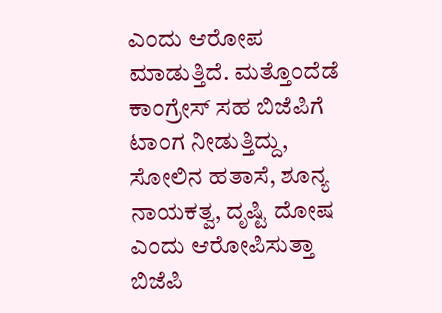ಎಂದು ಆರೋಪ ಮಾಡುತ್ತಿದೆ. ಮತ್ತೊಂದೆಡೆ ಕಾಂಗ್ರೇಸ್ ಸಹ ಬಿಜೆಪಿಗೆ ಟಾಂಗ ನೀಡುತ್ತಿದ್ದು, ಸೋಲಿನ ಹತಾಸೆ, ಶೂನ್ಯ ನಾಯಕತ್ವ, ದೃಷ್ಟಿ ದೋಷ ಎಂದು ಆರೋಪಿಸುತ್ತಾ ಬಿಜೆಪಿ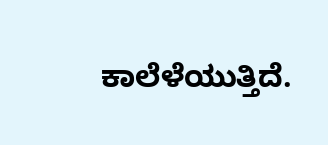ಕಾಲೆಳೆಯುತ್ತಿದೆ.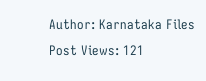Author: Karnataka Files
Post Views: 121